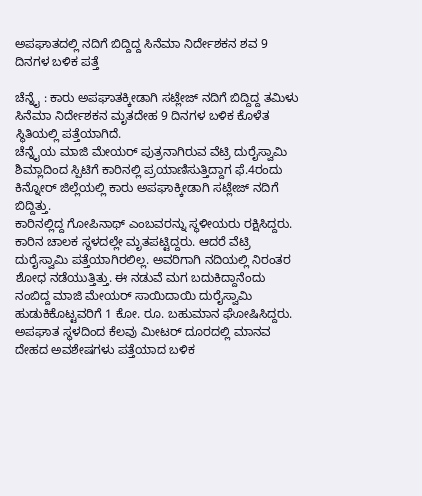ಅಪಘಾತದಲ್ಲಿ ನದಿಗೆ ಬಿದ್ದಿದ್ದ ಸಿನೆಮಾ ನಿರ್ದೇಶಕನ ಶವ 9 ದಿನಗಳ ಬಳಿಕ ಪತ್ತೆ

ಚೆನ್ನೈ : ಕಾರು ಅಪಘಾತಕ್ಕೀಡಾಗಿ ಸಟ್ಲೇಜ್‌ ನದಿಗೆ ಬಿದ್ದಿದ್ದ ತಮಿಳು ಸಿನೆಮಾ ನಿರ್ದೇಶಕನ ಮೃತದೇಹ 9 ದಿನಗಳ ಬಳಿಕ ಕೊಳೆತ ಸ್ಥಿತಿಯಲ್ಲಿ ಪತ್ತೆಯಾಗಿದೆ.
ಚೆನ್ನೈಯ ಮಾಜಿ ಮೇಯರ್‌ ಪುತ್ರನಾಗಿರುವ ವೆಟ್ರಿ ದುರೈಸ್ವಾಮಿ ಶಿಮ್ಲಾದಿಂದ ಸ್ಪಿಟಿಗೆ ಕಾರಿನಲ್ಲಿ ಪ್ರಯಾಣಿಸುತ್ತಿದ್ದಾಗ ಫೆ.4ರಂದು ಕಿನ್ನೋರ್‌ ಜಿಲ್ಲೆಯಲ್ಲಿ ಕಾರು ಅಪಘಾಕ್ಕೀಡಾಗಿ ಸಟ್ಲೇಜ್‌ ನದಿಗೆ ಬಿದ್ದಿತ್ತು.
ಕಾರಿನಲ್ಲಿದ್ದ ಗೋಪಿನಾಥ್‌ ಎಂಬವರನ್ನು ಸ್ಥಳೀಯರು ರಕ್ಷಿಸಿದ್ದರು. ಕಾರಿನ ಚಾಲಕ ಸ್ಥಳದಲ್ಲೇ ಮೃತಪಟ್ಟಿದ್ದರು. ಆದರೆ ವೆಟ್ರಿ ದುರೈಸ್ವಾಮಿ ಪತ್ತೆಯಾಗಿರಲಿಲ್ಲ. ಅವರಿಗಾಗಿ ನದಿಯಲ್ಲಿ ನಿರಂತರ ಶೋಧ ನಡೆಯುತ್ತಿತ್ತು. ಈ ನಡುವೆ ಮಗ ಬದುಕಿದ್ದಾನೆಂದು ನಂಬಿದ್ದ ಮಾಜಿ ಮೇಯರ್‌ ಸಾಯಿದಾಯಿ ದುರೈಸ್ವಾಮಿ ಹುಡುಕಿಕೊಟ್ಟವರಿಗೆ 1 ಕೋ. ರೂ. ಬಹುಮಾನ ಘೋಷಿಸಿದ್ದರು.
ಅಪಘಾತ ಸ್ಥಳದಿಂದ ಕೆಲವು ಮೀಟರ್‌ ದೂರದಲ್ಲಿ ಮಾನವ ದೇಹದ ಅವಶೇಷಗಳು ಪತ್ತೆಯಾದ ಬಳಿಕ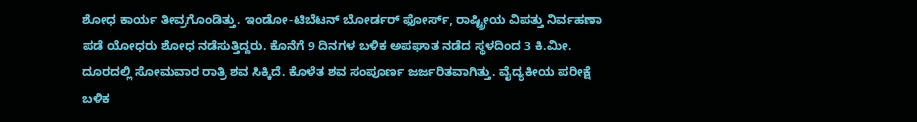ಶೋಧ ಕಾರ್ಯ ತೀವ್ರಗೊಂಡಿತ್ತು. ಇಂಡೋ-ಟಿಬೆಟನ್‌ ಬೋರ್ಡರ್‌ ಫೋರ್ಸ್‌, ರಾಷ್ಟ್ರೀಯ ವಿಪತ್ತು ನಿರ್ವಹಣಾ ಪಡೆ ಯೋಧರು ಶೋಧ ನಡೆಸುತ್ತಿದ್ದರು. ಕೊನೆಗೆ 9 ದಿನಗಳ ಬಳಿಕ ಅಪಘಾತ ನಡೆದ ಸ್ಥಳದಿಂದ 3 ಕಿ.ಮೀ. ದೂರದಲ್ಲಿ ಸೋಮವಾರ ರಾತ್ರಿ ಶವ ಸಿಕ್ಕಿದೆ. ಕೊಳೆತ ಶವ ಸಂಪೂರ್ಣ ಜರ್ಜರಿತವಾಗಿತ್ತು. ವೈದ್ಯಕೀಯ ಪರೀಕ್ಷೆ ಬಳಿಕ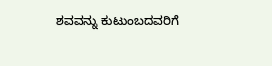ಶವವನ್ನು ಕುಟುಂಬದವರಿಗೆ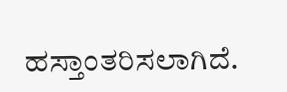ಹಸ್ತಾಂತರಿಸಲಾಗಿದೆ.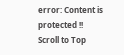error: Content is protected !!
Scroll to Top